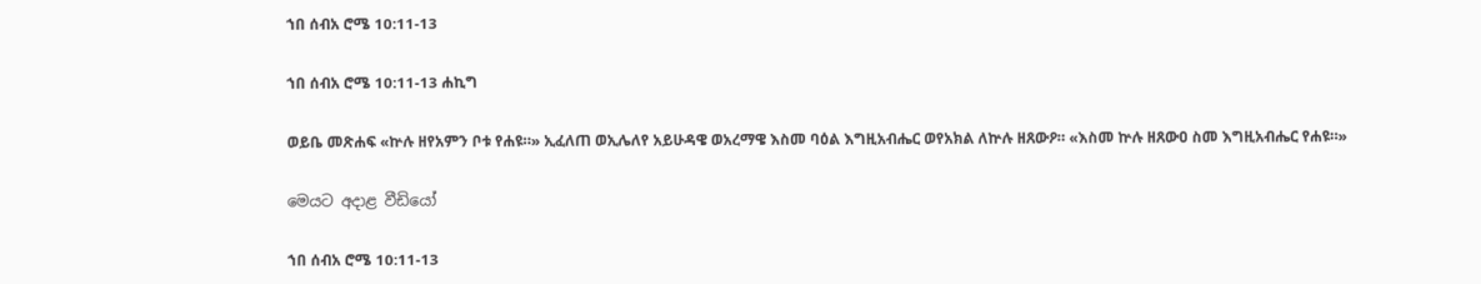ኀበ ሰብአ ሮሜ 10:11-13

ኀበ ሰብአ ሮሜ 10:11-13 ሐኪግ

ወይቤ መጽሐፍ «ኵሉ ዘየአምን ቦቱ የሐዩ።» ኢፈለጠ ወኢሌለየ አይሁዳዌ ወአረማዌ እስመ ባዕል እግዚአብሔር ወየአክል ለኵሉ ዘጸውዖ። «እስመ ኵሉ ዘጸውዐ ስመ እግዚአብሔር የሐዩ።»

මෙයට අදාළ වීඩියෝ

ኀበ ሰብአ ሮሜ 10:11-13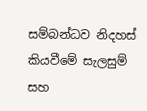සම්බන්ධව නිදහස් කියවීමේ සැලසුම් සහ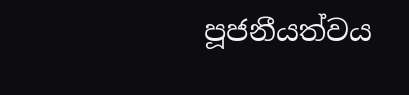පූජනීයත්වය